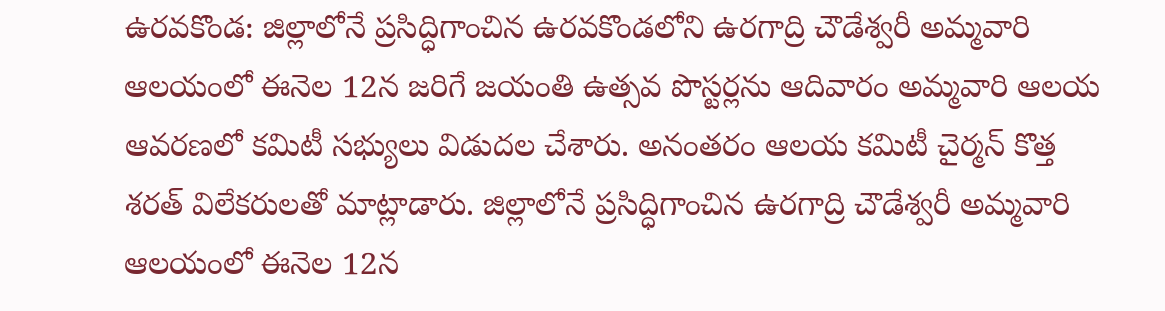ఉరవకొండ: జిల్లాలోనే ప్రసిద్ధిగాంచిన ఉరవకొండలోని ఉరగాద్రి చౌడేశ్వరీ అమ్మవారి ఆలయంలో ఈనెల 12న జరిగే జయంతి ఉత్సవ పొస్టర్లను ఆదివారం అమ్మవారి ఆలయ ఆవరణలో కమిటీ సభ్యులు విడుదల చేశారు. అనంతరం ఆలయ కమిటీ చైర్మన్ కొత్త శరత్ విలేకరులతో మాట్లాడారు. జిల్లాలోనే ప్రసిద్ధిగాంచిన ఉరగాద్రి చౌడేశ్వరీ అమ్మవారి ఆలయంలో ఈనెల 12న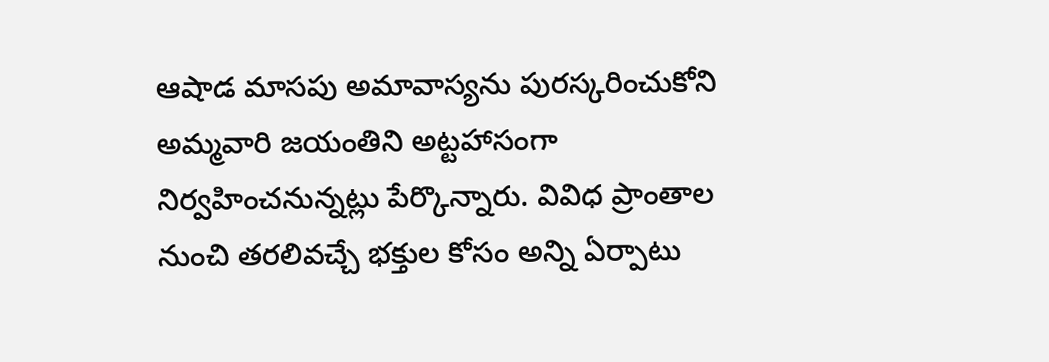ఆషాడ మాసపు అమావాస్యను పురస్కరించుకోని అమ్మవారి జయంతిని అట్టహాసంగా నిర్వహించనున్నట్లు పేర్కొన్నారు. వివిధ ప్రాంతాల నుంచి తరలివచ్చే భక్తుల కోసం అన్ని ఏర్పాటు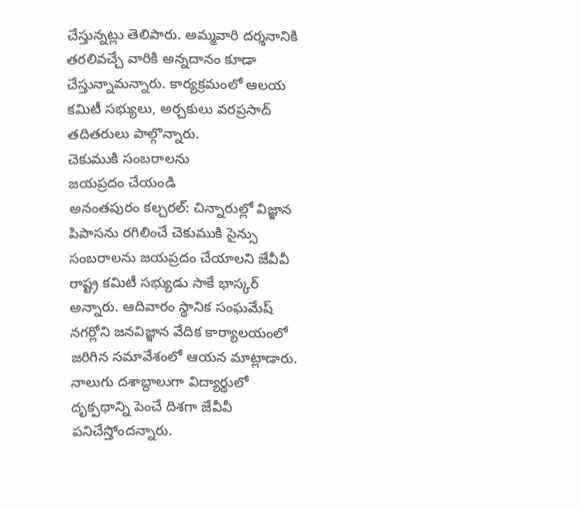చేస్తున్నట్లు తెలిపారు. అమ్మవారి దర్శనానికి తరలివచ్చే వారికి అన్నదానం కూడా చేస్తున్నామన్నారు. కార్యక్రమంలో ఆలయ కమిటీ సభ్యులు, అర్చకులు వరప్రసాద్ తదితరులు పాల్గొన్నారు.
చెకుముకి సంబరాలను
జయప్రదం చేయండి
అనంతపురం కల్చరల్: చిన్నారుల్లో విజ్ఞాన పిపాసను రగిలించే చెకుముకి సైన్సు సంబరాలను జయప్రదం చేయాలని జేవీవీ రాష్ట్ర కమిటీ సభ్యుడు సాకే భాస్కర్ అన్నారు. ఆదివారం స్థానిక సంఘమేష్ నగర్లోని జనవిజ్ఞాన వేదిక కార్యాలయంలో జరిగిన సమావేశంలో ఆయన మాట్లాడారు. నాలుగు దశాబ్దాలుగా విద్యార్థులో దృక్పథాన్ని పెంచే దిశగా జేవీవీ పనిచేస్తోందన్నారు.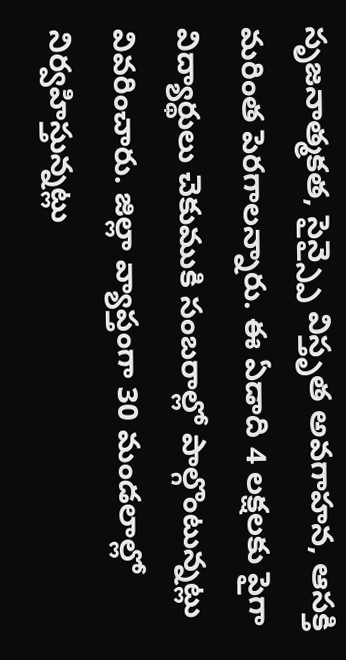సృజనాత్మకత, సైన్స్పై విస్తృత అవగాహన, ఆసక్తి మరింత పెరగాలన్నారు. ఈ ఏడాది 4 లక్షలకు పైగా విద్యార్థులు చెకుముకి సంబరాల్లో పాల్గొంటున్నట్లు వివరించారు. జిల్లా వ్యాప్తంగా 30 మండలాల్లో నిర్వహిస్తున్నట్లు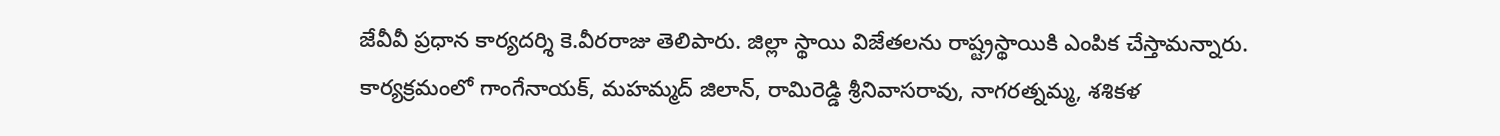జేవీవీ ప్రధాన కార్యదర్శి కె.వీరరాజు తెలిపారు. జిల్లా స్థాయి విజేతలను రాష్ట్రస్థాయికి ఎంపిక చేస్తామన్నారు. కార్యక్రమంలో గాంగేనాయక్, మహమ్మద్ జిలాన్, రామిరెడ్డి శ్రీనివాసరావు, నాగరత్నమ్మ, శశికళ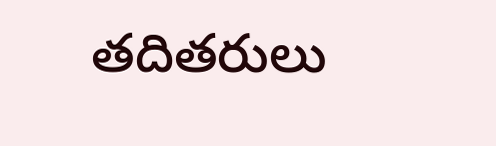తదితరులు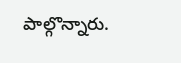పాల్గొన్నారు.